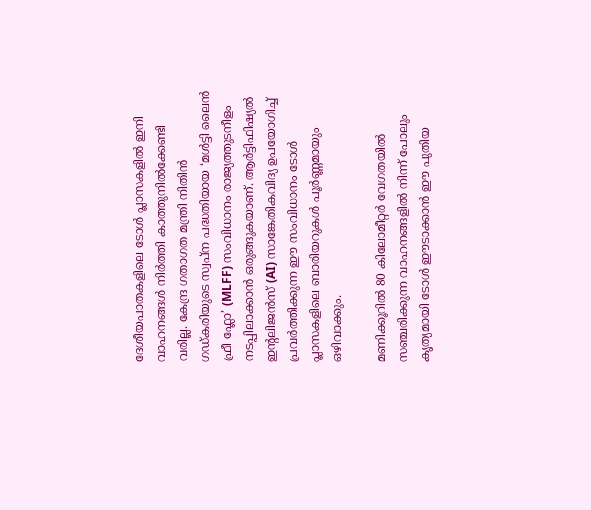ദേശീയപാതകളിലെ ടോൾ പ്ലാസകളിൽ ഇനി വാഹനങ്ങൾ നിർത്തി കാത്തുനിൽക്കേണ്ടി വരില്ല. കേന്ദ്ര ഗതാഗത മന്ത്രി നിതിൻ ഗഡ്കരിയുടെ സ്വപ്ന പദ്ധതിയായ ‘മൾട്ടി ലൈൻ ഫ്രീ ഫ്ലോ’ (MLFF) സംവിധാനം രാജ്യത്തുടനീളം നടപ്പിലാക്കാൻ ഒരുങ്ങുകയാണ്. ആർട്ടിഫിഷ്യൽ ഇന്റലിജൻസ് (AI) സാങ്കേതികവിദ്യ ഉപയോഗിച്ച് പ്രവർത്തിക്കുന്ന ഈ സംവിധാനം ടോൾ പ്ലാസകളിലെ ബാരിയറുകൾ പൂർണ്ണമായും ഒഴിവാക്കും.

മണിക്കൂറിൽ 80 കിലോമീറ്റർ വേഗതയിൽ സഞ്ചരിക്കുന്ന വാഹനങ്ങളിൽ നിന്ന് പോലും കൃത്യമായി ടോൾ ഈടാക്കാൻ ഈ പുതിയ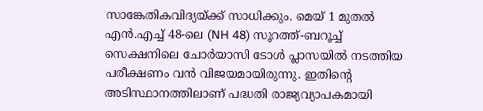സാങ്കേതികവിദ്യയ്ക്ക് സാധിക്കും. മെയ് 1 മുതൽ എൻ.എച്ച് 48-ലെ (NH 48) സൂറത്ത്-ബറൂച്ച് സെക്ഷനിലെ ചോർയാസി ടോൾ പ്ലാസയിൽ നടത്തിയ പരീക്ഷണം വൻ വിജയമായിരുന്നു. ഇതിന്റെ അടിസ്ഥാനത്തിലാണ് പദ്ധതി രാജ്യവ്യാപകമായി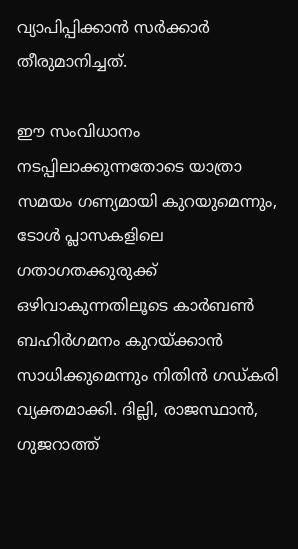വ്യാപിപ്പിക്കാൻ സർക്കാർ തീരുമാനിച്ചത്.

ഈ സംവിധാനം നടപ്പിലാക്കുന്നതോടെ യാത്രാ സമയം ഗണ്യമായി കുറയുമെന്നും, ടോൾ പ്ലാസകളിലെ ഗതാഗതക്കുരുക്ക് ഒഴിവാകുന്നതിലൂടെ കാർബൺ ബഹിർഗമനം കുറയ്ക്കാൻ സാധിക്കുമെന്നും നിതിൻ ഗഡ്കരി വ്യക്തമാക്കി. ദില്ലി, രാജസ്ഥാൻ, ഗുജറാത്ത്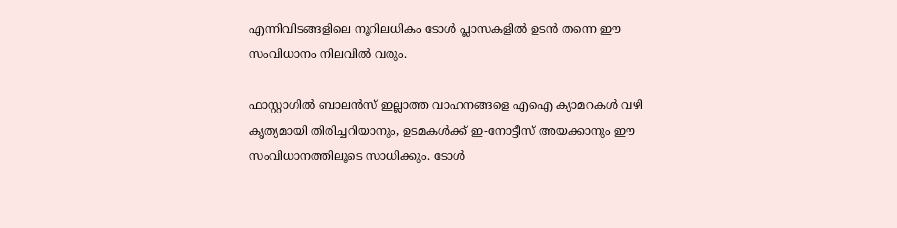എന്നിവിടങ്ങളിലെ നൂറിലധികം ടോൾ പ്ലാസകളിൽ ഉടൻ തന്നെ ഈ സംവിധാനം നിലവിൽ വരും.

ഫാസ്റ്റാഗിൽ ബാലൻസ് ഇല്ലാത്ത വാഹനങ്ങളെ എഐ ക്യാമറകൾ വഴി കൃത്യമായി തിരിച്ചറിയാനും, ഉടമകൾക്ക് ഇ-നോട്ടീസ് അയക്കാനും ഈ സംവിധാനത്തിലൂടെ സാധിക്കും. ടോൾ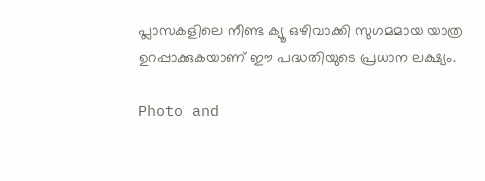പ്ലാസകളിലെ നീണ്ട ക്യൂ ഒഴിവാക്കി സുഗമമായ യാത്ര ഉറപ്പാക്കുകയാണ് ഈ പദ്ധതിയുടെ പ്രധാന ലക്ഷ്യം.

Photo and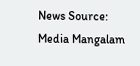News Source: Media Mangalam